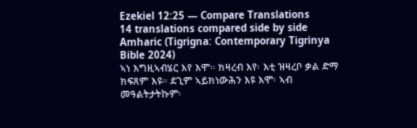Ezekiel 12:25 — Compare Translations
14 translations compared side by side
Amharic (Tigrigna: Contemporary Tigrinya Bible 2024)
ኣነ እግዚኣብሄር እየ እሞ። ክዛረብ እየ፡ እቲ ዝዛረቦ ቃል ድማ ክፍጸም እዩ። ደጊም ኣይክነውሕን እዩ እሞ፡ ኣብ መዓልትታትኩም፡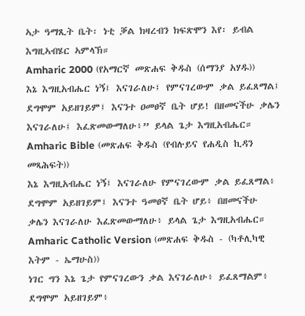ኣታ ዓማጺት ቤት፡ ነቲ ቓል ክዛረብን ክፍጽሞን እየ፡ ይብል እግዚኣብሄር ኣምላኽ።
Amharic 2000 (የአማርኛ መጽሐፍ ቅዱስ (ሰማንያ አሃዱ))
እኔ እግዚአብሔር ነኝ፤ እናገራለሁ፤ የምናገረውም ቃል ይፈጸማል፤ ደግሞም አይዘገይም፤ እናንተ ዐመፀኛ ቤት ሆይ! በዘመናችሁ ቃሌን እናገራለሁ፤ እፈጽመውማለሁ፥” ይላል ጌታ እግዚአብሔር።
Amharic Bible (መጽሐፍ ቅዱስ (የብሉይና የሐዲስ ኪዳን መጻሕፍት))
እኔ እግዚአብሔር ነኝ፤ እናገራለሁ የምናገረውም ቃል ይፈጸማል፥ ደግሞም አይዘገይም፤ እናንተ ዓመፀኛ ቤት ሆይ፥ በዘመናችሁ ቃሌን እናገራለሁ እፈጽመውማለሁ፥ ይላል ጌታ እግዚአብሔር።
Amharic Catholic Version (መጽሐፍ ቅዱስ - (ካቶሊካዊ እትም - ኤማሁስ))
ነገር ግን እኔ ጌታ የምናገረውን ቃል እናገራለሁ፥ ይፈጸማልም፥ ደግሞም አይዘገይም፥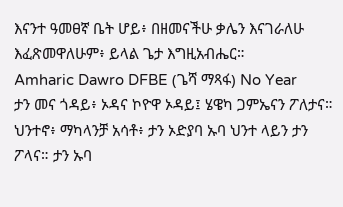እናንተ ዓመፀኛ ቤት ሆይ፥ በዘመናችሁ ቃሌን እናገራለሁ እፈጽመዋለሁም፥ ይላል ጌታ እግዚአብሔር።
Amharic Dawro DFBE (ጌሻ ማጻፋ) No Year
ታን መና ጎዳይ፥ ኦዳና ኮዮዋ ኦዳይ፤ ሄዌካ ጋምኤናን ፖለታና። ህንተኖ፥ ማካላንቻ አሳቶ፥ ታን ኦድያባ ኡባ ህንተ ላይን ታን ፖላና። ታን ኡባ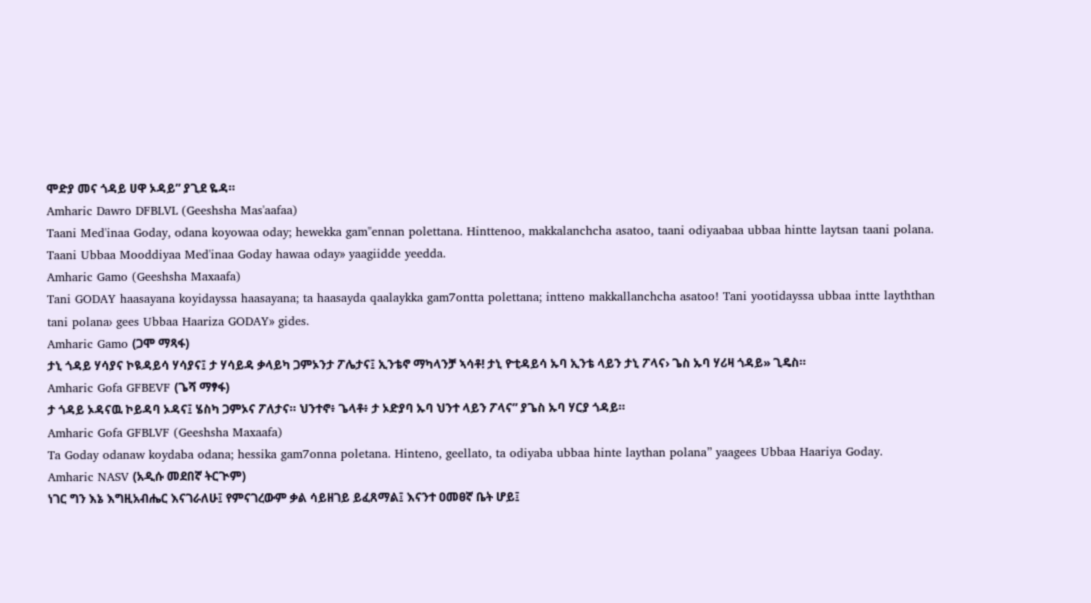ሞድያ መና ጎዳይ ሀዋ ኦዳይ” ያጊደ ዬዳ።
Amharic Dawro DFBLVL (Geeshsha Mas'aafaa)
Taani Med'inaa Goday, odana koyowaa oday; hewekka gam"ennan polettana. Hinttenoo, makkalanchcha asatoo, taani odiyaabaa ubbaa hintte laytsan taani polana. Taani Ubbaa Mooddiyaa Med'inaa Goday hawaa oday» yaagiidde yeedda.
Amharic Gamo (Geeshsha Maxaafa)
Tani GODAY haasayana koyidayssa haasayana; ta haasayda qaalaykka gam7ontta polettana; intteno makkallanchcha asatoo! Tani yootidayssa ubbaa intte layththan tani polana› gees Ubbaa Haariza GODAY» gides.
Amharic Gamo (ጋሞ ማጻፋ)
ታኒ ጎዳይ ሃሳያና ኮዪዳይሳ ሃሳያና፤ ታ ሃሳይዳ ቃላይካ ጋምኦንታ ፖሌታና፤ ኢንቴኖ ማካላንቻ ኣሳቶ! ታኒ ዮቲዳይሳ ኡባ ኢንቴ ላይን ታኒ ፖላና› ጌስ ኡባ ሃሪዛ ጎዳይ» ጊዴስ።
Amharic Gofa GFBEVF (ጌሻ ማፃፋ)
ታ ጎዳይ ኦዳናዉ ኮይዳባ ኦዳና፤ ሄስካ ጋምኦና ፖለታና። ህንተኖ፥ ጌላቶ፥ ታ ኦድያባ ኡባ ህንተ ላይን ፖላና” ያጌስ ኡባ ሃርያ ጎዳይ።
Amharic Gofa GFBLVF (Geeshsha Maxaafa)
Ta Goday odanaw koydaba odana; hessika gam7onna poletana. Hinteno, geellato, ta odiyaba ubbaa hinte laythan polana” yaagees Ubbaa Haariya Goday.
Amharic NASV (አዲሱ መደበኛ ትርጒም)
ነገር ግን እኔ እግዚአብሔር እናገራለሁ፤ የምናገረውም ቃል ሳይዘገይ ይፈጸማል፤ እናንተ ዐመፀኛ ቤት ሆይ፤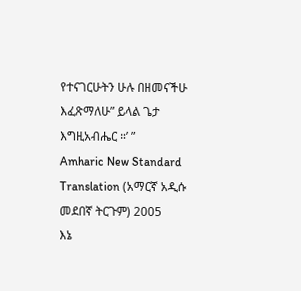የተናገርሁትን ሁሉ በዘመናችሁ እፈጽማለሁ” ይላል ጌታ እግዚአብሔር ።’ ”
Amharic New Standard Translation (አማርኛ አዲሱ መደበኛ ትርጉም) 2005
እኔ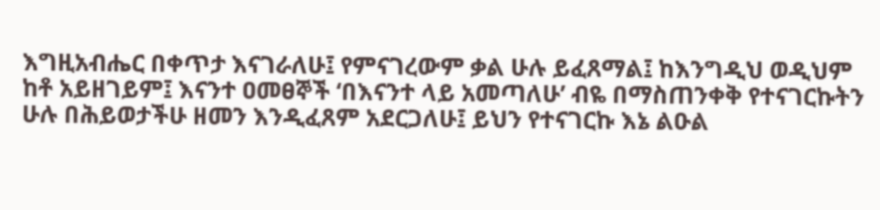እግዚአብሔር በቀጥታ እናገራለሁ፤ የምናገረውም ቃል ሁሉ ይፈጸማል፤ ከእንግዲህ ወዲህም ከቶ አይዘገይም፤ እናንተ ዐመፀኞች ‘በእናንተ ላይ አመጣለሁ’ ብዬ በማስጠንቀቅ የተናገርኩትን ሁሉ በሕይወታችሁ ዘመን እንዲፈጸም አደርጋለሁ፤ ይህን የተናገርኩ እኔ ልዑል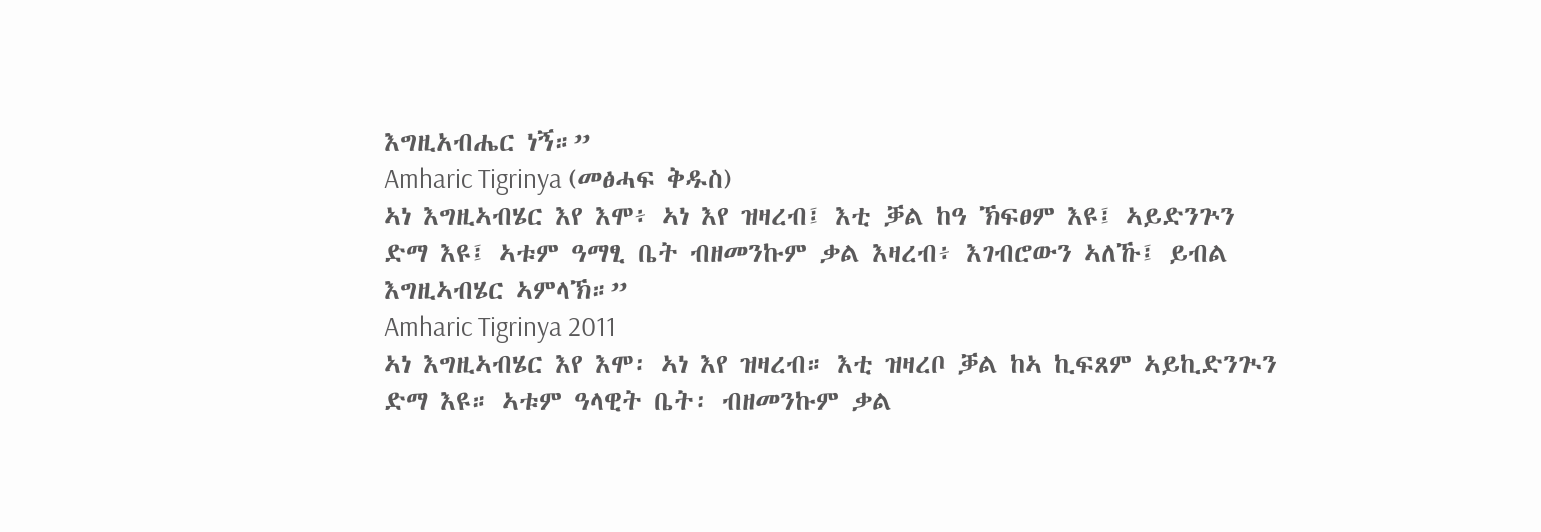እግዚአብሔር ነኝ።”
Amharic Tigrinya (መፅሓፍ ቅዱስ)
ኣነ እግዚኣብሄር እየ እሞ፥ ኣነ እየ ዝዛረብ፤ እቲ ቓል ከዓ ኽፍፀም እዩ፤ ኣይድንጕን ድማ እዩ፤ ኣቱም ዓማፂ ቤት ብዘመንኩም ቃል እዛረብ፥ እገብሮውን ኣለኹ፤ ይብል እግዚኣብሄር ኣምላኽ።”
Amharic Tigrinya 2011
ኣነ እግዚኣብሄር እየ እሞ፡ ኣነ እየ ዝዛረብ። እቲ ዝዛረቦ ቓል ከኣ ኪፍጸም ኣይኪድንጒን ድማ እዩ። ኣቱም ዓላዊት ቤት፡ ብዘመንኩም ቃል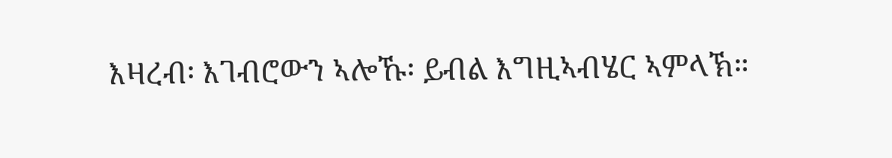እዛረብ፡ እገብሮውን ኣሎኹ፡ ይብል እግዚኣብሄር ኣምላኽ።